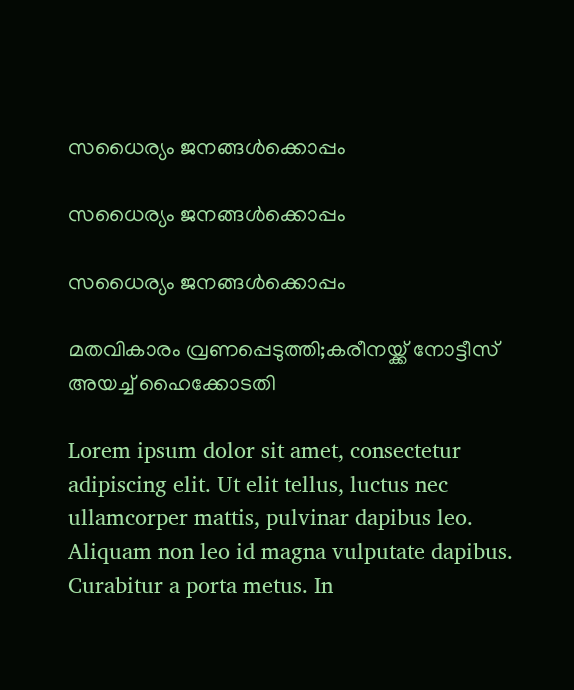സധൈര്യം ജനങ്ങൾക്കൊപ്പം

സധൈര്യം ജനങ്ങൾക്കൊപ്പം

സധൈര്യം ജനങ്ങൾക്കൊപ്പം

മതവികാരം വ്രണപ്പെടുത്തി;കരീനയ്ക്ക് നോട്ടീസ് അയച്ച് ഹൈക്കോടതി

Lorem ipsum dolor sit amet, consectetur adipiscing elit. Ut elit tellus, luctus nec ullamcorper mattis, pulvinar dapibus leo. Aliquam non leo id magna vulputate dapibus. Curabitur a porta metus. In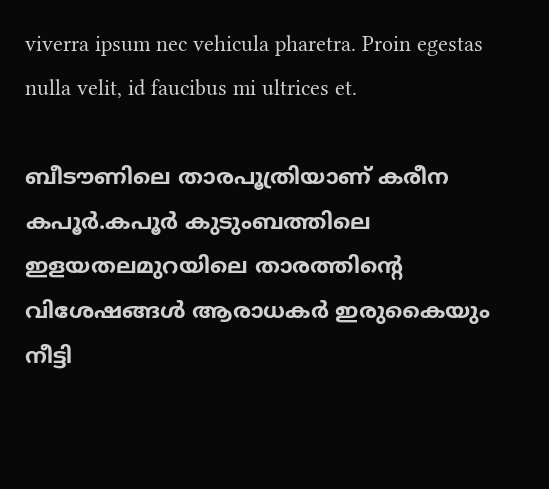viverra ipsum nec vehicula pharetra. Proin egestas nulla velit, id faucibus mi ultrices et.

ബീടൗണിലെ താരപൂത്രിയാണ് കരീന കപൂര്‍.കപൂര്‍ കുടുംബത്തിലെ ഇളയതലമുറയിലെ താരത്തിന്റെ വിശേഷങ്ങള്‍ ആരാധകര്‍ ഇരുകൈയും നീട്ടി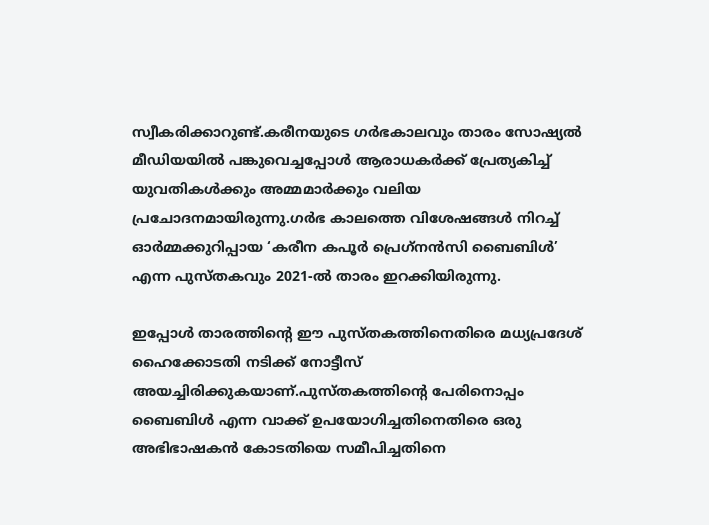സ്വീകരിക്കാറുണ്ട്.കരീനയുടെ ഗര്‍ഭകാലവും താരം സോഷ്യല്‍ മീഡിയയില്‍ പങ്കുവെച്ചപ്പോള്‍ ആരാധകര്‍ക്ക് പ്രേത്യകിച്ച് യുവതികള്‍ക്കും അമ്മമാര്‍ക്കും വലിയ പ്രചോദനമായിരുന്നു.ഗര്‍ഭ കാലത്തെ വിശേഷങ്ങള്‍ നിറച്ച് ഓര്‍മ്മക്കുറിപ്പായ ‘കരീന കപൂര്‍ പ്രെഗ്‌നന്‍സി ബൈബിള്‍’ എന്ന പുസ്തകവും 2021-ല്‍ താരം ഇറക്കിയിരുന്നു.

ഇപ്പോള്‍ താരത്തിന്റെ ഈ പുസ്തകത്തിനെതിരെ മധ്യപ്രദേശ് ഹൈക്കോടതി നടിക്ക് നോട്ടീസ് അയച്ചിരിക്കുകയാണ്.പുസ്തകത്തിന്റെ പേരിനൊപ്പം ബൈബിള്‍ എന്ന വാക്ക് ഉപയോഗിച്ചതിനെതിരെ ഒരു അഭിഭാഷകന്‍ കോടതിയെ സമീപിച്ചതിനെ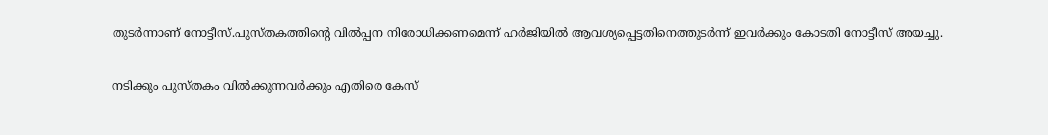തുടര്‍ന്നാണ് നോട്ടീസ്.പുസ്തകത്തിന്റെ വില്‍പ്പന നിരോധിക്കണമെന്ന് ഹര്‍ജിയില്‍ ആവശ്യപ്പെട്ടതിനെത്തുടര്‍ന്ന് ഇവര്‍ക്കും കോടതി നോട്ടീസ് അയച്ചു.

നടിക്കും പുസ്തകം വില്‍ക്കുന്നവര്‍ക്കും എതിരെ കേസ്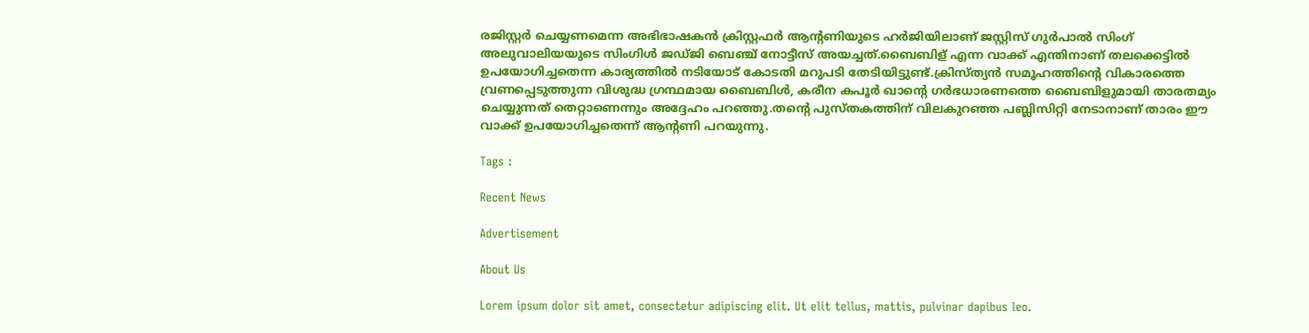രജിസ്റ്റര്‍ ചെയ്യണമെന്ന അഭിഭാഷകന്‍ ക്രിസ്റ്റഫര്‍ ആന്റണിയുടെ ഹര്‍ജിയിലാണ് ജസ്റ്റിസ് ഗുര്‍പാല്‍ സിംഗ് അലുവാലിയയുടെ സിംഗിള്‍ ജഡ്ജി ബെഞ്ച് നോട്ടീസ് അയച്ചത്.ബൈബിള് എന്ന വാക്ക് എന്തിനാണ് തലക്കെട്ടില്‍ ഉപയോഗിച്ചതെന്ന കാര്യത്തില്‍ നടിയോട് കോടതി മറുപടി തേടിയിട്ടുണ്ട്.ക്രിസ്ത്യന്‍ സമൂഹത്തിന്റെ വികാരത്തെ വ്രണപ്പെടുത്തുന്ന വിശുദ്ധ ഗ്രന്ഥമായ ബൈബിള്‍, കരീന കപൂര്‍ ഖാന്റെ ഗര്‍ഭധാരണത്തെ ബൈബിളുമായി താരതമ്യം ചെയ്യുന്നത് തെറ്റാണെന്നും അദ്ദേഹം പറഞ്ഞു.തന്റെ പുസ്തകത്തിന് വിലകുറഞ്ഞ പബ്ലിസിറ്റി നേടാനാണ് താരം ഈ വാക്ക് ഉപയോഗിച്ചതെന്ന് ആന്റണി പറയുന്നു.

Tags :

Recent News

Advertisement

About Us

Lorem ipsum dolor sit amet, consectetur adipiscing elit. Ut elit tellus, mattis, pulvinar dapibus leo.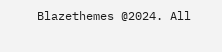Blazethemes @2024. All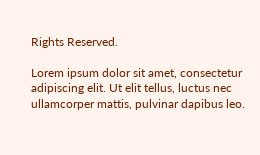Rights Reserved.

Lorem ipsum dolor sit amet, consectetur adipiscing elit. Ut elit tellus, luctus nec ullamcorper mattis, pulvinar dapibus leo.